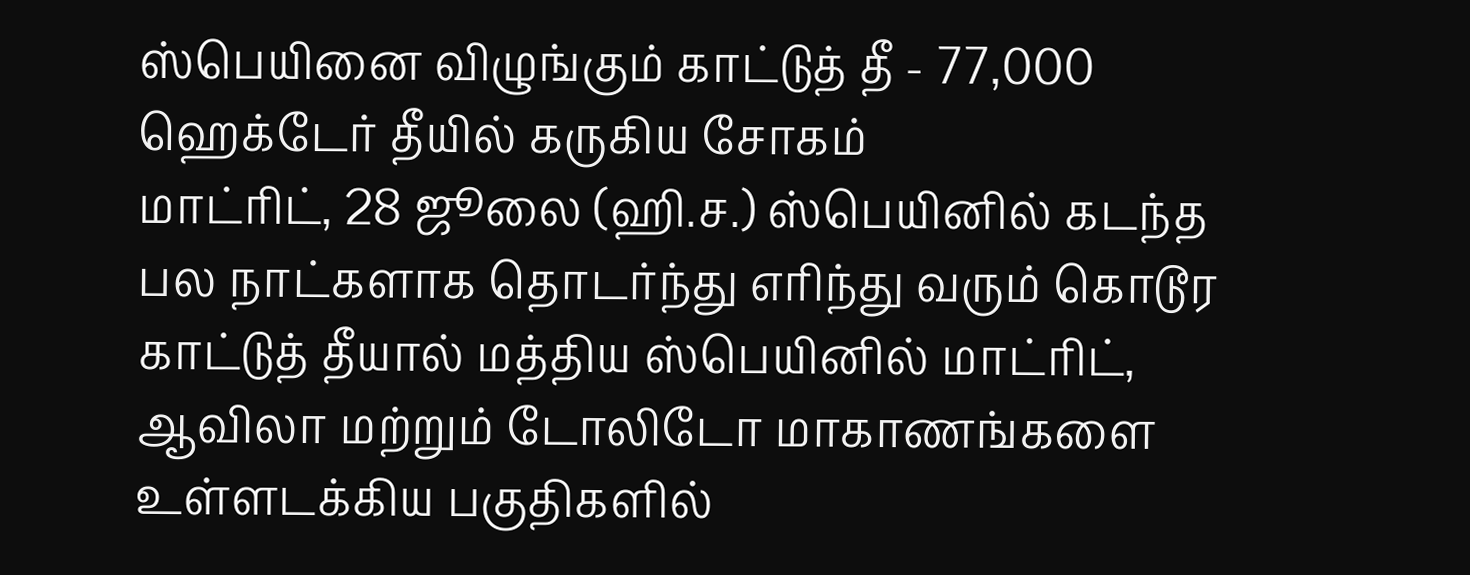ஸ்பெயினை விழுங்கும் காட்டுத் தீ - 77,000 ஹெக்டேர் தீயில் கருகிய சோகம்
மாட்ரிட், 28 ஜூலை (ஹி.ச.) ஸ்பெயினில் கடந்த பல நாட்களாக தொடர்ந்து எரிந்து வரும் கொடூர காட்டுத் தீயால் மத்திய ஸ்பெயினில் மாட்ரிட், ஆவிலா மற்றும் டோலிடோ மாகாணங்களை உள்ளடக்கிய பகுதிகளில்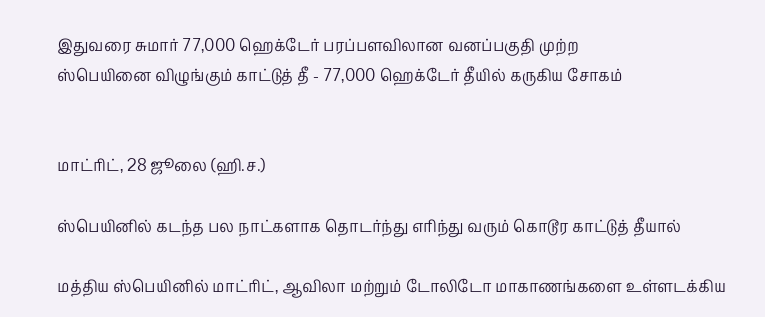இதுவரை சுமார் 77,000 ஹெக்டேர் பரப்பளவிலான வனப்பகுதி முற்ற
ஸ்பெயினை விழுங்கும் காட்டுத் தீ - 77,000 ஹெக்டேர் தீயில் கருகிய சோகம்


மாட்ரிட், 28 ஜூலை (ஹி.ச.)

ஸ்பெயினில் கடந்த பல நாட்களாக தொடர்ந்து எரிந்து வரும் கொடூர காட்டுத் தீயால்

மத்திய ஸ்பெயினில் மாட்ரிட், ஆவிலா மற்றும் டோலிடோ மாகாணங்களை உள்ளடக்கிய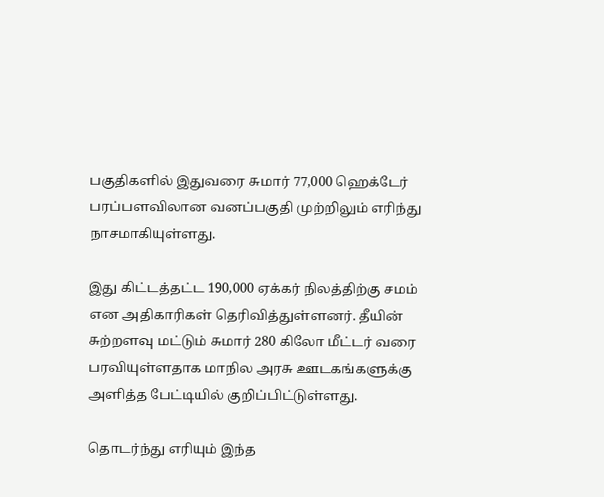பகுதிகளில் இதுவரை சுமார் 77,000 ஹெக்டேர் பரப்பளவிலான வனப்பகுதி முற்றிலும் எரிந்து நாசமாகியுள்ளது.

இது கிட்டத்தட்ட 190,000 ஏக்கர் நிலத்திற்கு சமம் என அதிகாரிகள் தெரிவித்துள்ளனர். தீயின் சுற்றளவு மட்டும் சுமார் 280 கிலோ மீட்டர் வரை பரவியுள்ளதாக மாநில அரசு ஊடகங்களுக்கு அளித்த பேட்டியில் குறிப்பிட்டுள்ளது.

தொடர்ந்து எரியும் இந்த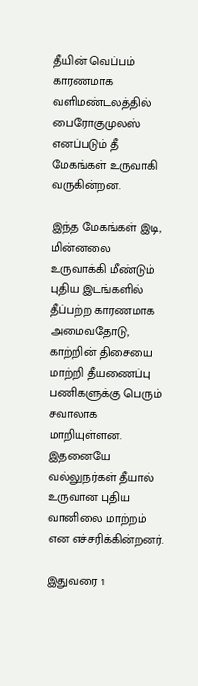தீயின் வெப்பம் காரணமாக வளிமண்டலத்தில் பைரோகுமுலஸ் எனப்படும் தீ மேகங்கள் உருவாகி வருகின்றன.

இந்த மேகங்கள் இடி, மின்னலை உருவாக்கி மீண்டும் புதிய இடங்களில் தீப்பற்ற காரணமாக அமைவதோடு, காற்றின் திசையை மாற்றி தீயணைப்பு பணிகளுக்கு பெரும் சவாலாக மாறியுள்ளன. இதனையே வல்லுநர்கள் தீயால் உருவான புதிய வானிலை மாற்றம் என எச்சரிக்கின்றனர்.

இதுவரை 1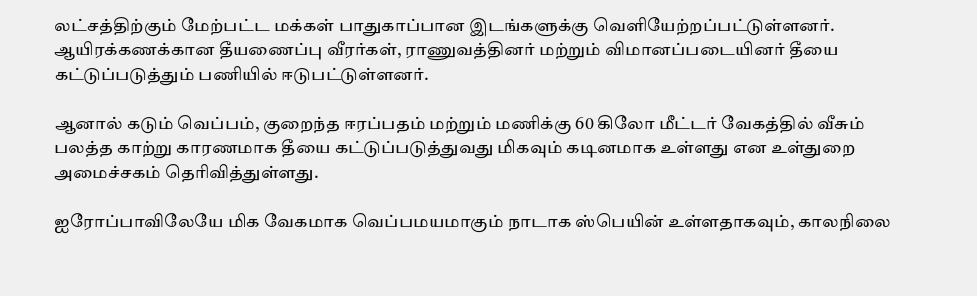லட்சத்திற்கும் மேற்பட்ட மக்கள் பாதுகாப்பான இடங்களுக்கு வெளியேற்றப்பட்டுள்ளனர். ஆயிரக்கணக்கான தீயணைப்பு வீரர்கள், ராணுவத்தினர் மற்றும் விமானப்படையினர் தீயை கட்டுப்படுத்தும் பணியில் ஈடுபட்டுள்ளனர்.

ஆனால் கடும் வெப்பம், குறைந்த ஈரப்பதம் மற்றும் மணிக்கு 60 கிலோ மீட்டர் வேகத்தில் வீசும் பலத்த காற்று காரணமாக தீயை கட்டுப்படுத்துவது மிகவும் கடினமாக உள்ளது என உள்துறை அமைச்சகம் தெரிவித்துள்ளது.

ஐரோப்பாவிலேயே மிக வேகமாக வெப்பமயமாகும் நாடாக ஸ்பெயின் உள்ளதாகவும், காலநிலை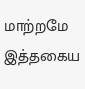மாற்றமே இத்தகைய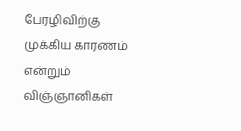பேரழிவிற்கு முக்கிய காரணம் என்றும் விஞ்ஞானிகள்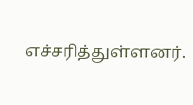எச்சரித்துள்ளனர்.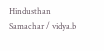Hindusthan Samachar / vidya.b